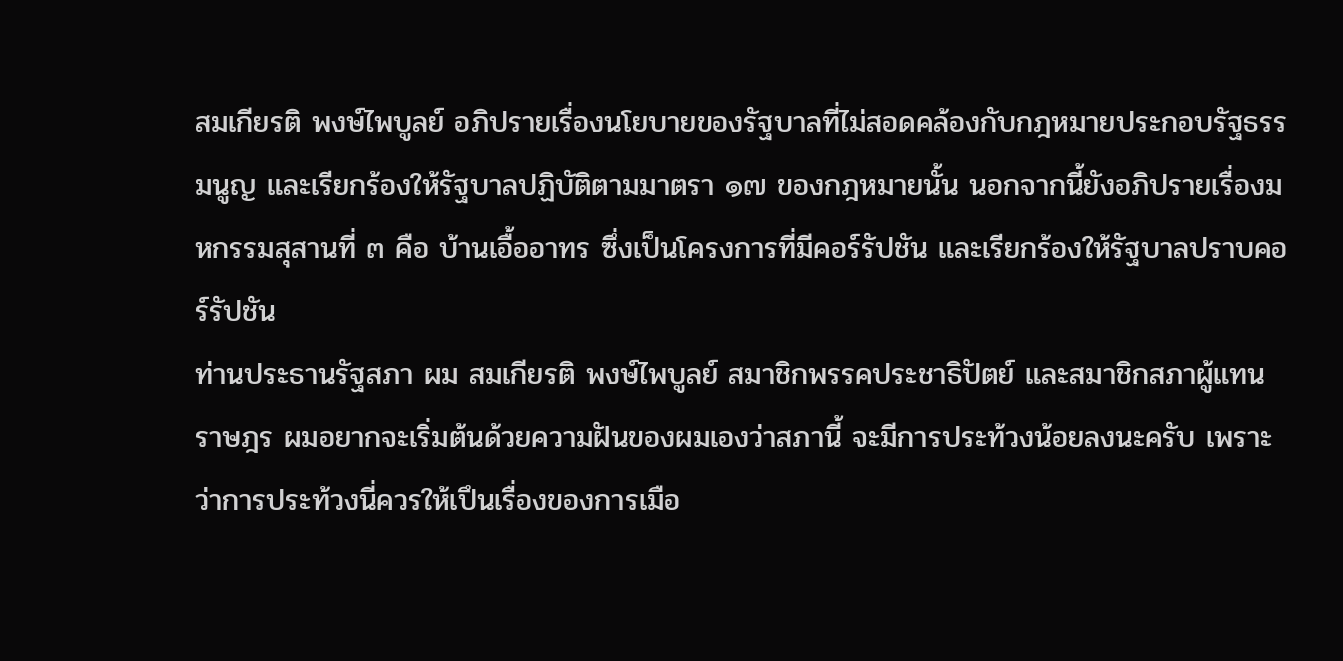สมเกียรติ พงษ์ไพบูลย์ อภิปรายเรื่องนโยบายของรัฐบาลที่ไม่สอดคล้องกับกฎหมายประกอบรัฐธรรมนูญ และเรียกร้องให้รัฐบาลปฏิบัติตามมาตรา ๑๗ ของกฎหมายนั้น นอกจากนี้ยังอภิปรายเรื่องมหกรรมสุสานที่ ๓ คือ บ้านเอื้ออาทร ซึ่งเป็นโครงการที่มีคอร์รัปชัน และเรียกร้องให้รัฐบาลปราบคอร์รัปชัน
ท่านประธานรัฐสภา ผม สมเกียรติ พงษ์ไพบูลย์ สมาชิกพรรคประชาธิปัตย์ และสมาชิกสภาผู้แทนราษฎร ผมอยากจะเริ่มต้นด้วยความฝันของผมเองว่าสภานี้ จะมีการประท้วงน้อยลงนะครับ เพราะว่าการประท้วงนี่ควรให้เปึนเรื่องของการเมือ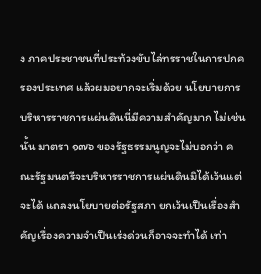ง ภาคประชาชนที่ประท้วงขับไล่ทรราชในการปกครองประเทศ แล้วผมอยากจะเริ่มด้วย นโยบายการบริหารราชการแผ่นดินนี่มีความสําคัญมาก ไม่เช่นนั้น มาตรา ๑๗๖ ของรัฐธรรมนูญจะไม่บอกว่า คณะรัฐมนตรีจะบริหารราชการแผ่นดินมิได้เว้นแต่จะได้ แถลงนโยบายต่อรัฐสภา ยกเว้นเปึนเรื่องสําคัญเรื่องความจําเปึนเร่งด่วนก็อาจจะทําได้ เท่า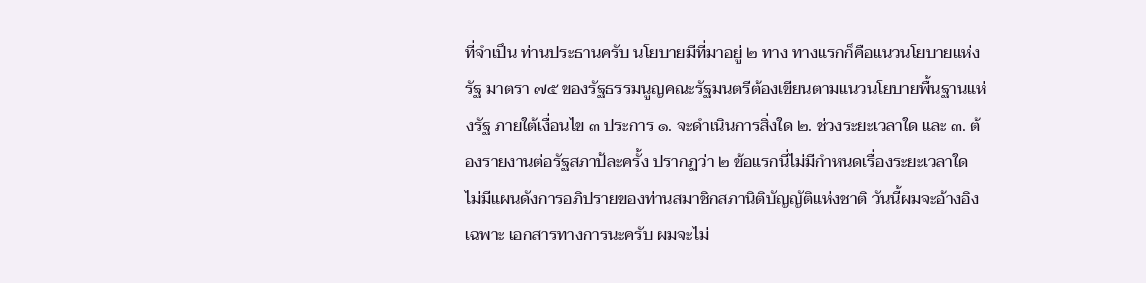ที่จําเปึน ท่านประธานครับ นโยบายมีที่มาอยู่ ๒ ทาง ทางแรกก็คือแนวนโยบายแห่งรัฐ มาตรา ๗๕ ของรัฐธรรมนูญคณะรัฐมนตรีต้องเขียนตามแนวนโยบายพื้นฐานแห่งรัฐ ภายใต้เงื่อนไข ๓ ประการ ๑. จะดําเนินการสิ่งใด ๒. ช่วงระยะเวลาใด และ ๓. ต้องรายงานต่อรัฐสภาป้ละครั้ง ปรากฏว่า ๒ ข้อแรกนี่ไม่มีกําหนดเรื่องระยะเวลาใด ไม่มีแผนดังการอภิปรายของท่านสมาชิกสภานิติบัญญัติแห่งชาติ วันนี้ผมจะอ้างอิงเฉพาะ เอกสารทางการนะครับ ผมจะไม่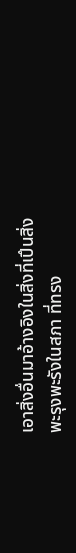เอาสิ่งอื่นมาอ้างอิงในสิ่งที่เปึนสิ่งพะรุงพะรังในสภา ที่ทรง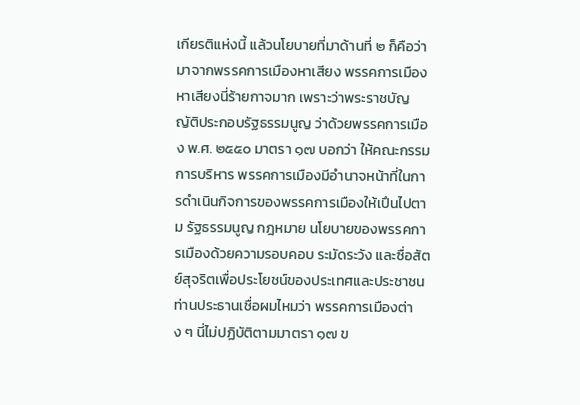เกียรติแห่งนี้ แล้วนโยบายที่มาด้านที่ ๒ ก็คือว่ามาจากพรรคการเมืองหาเสียง พรรคการเมืองหาเสียงนี่ร้ายกาจมาก เพราะว่าพระราชบัญญัติประกอบรัฐธรรมนูญ ว่าด้วยพรรคการเมือง พ.ศ. ๒๕๕๐ มาตรา ๑๗ บอกว่า ให้คณะกรรมการบริหาร พรรคการเมืองมีอํานาจหน้าที่ในการดําเนินกิจการของพรรคการเมืองให้เปึนไปตาม รัฐธรรมนูญ กฎหมาย นโยบายของพรรคการเมืองด้วยความรอบคอบ ระมัดระวัง และซื่อสัตย์สุจริตเพื่อประโยชน์ของประเทศและประชาชน ท่านประธานเชื่อผมไหมว่า พรรคการเมืองต่าง ๆ นี่ไม่ปฏิบัติตามมาตรา ๑๗ ข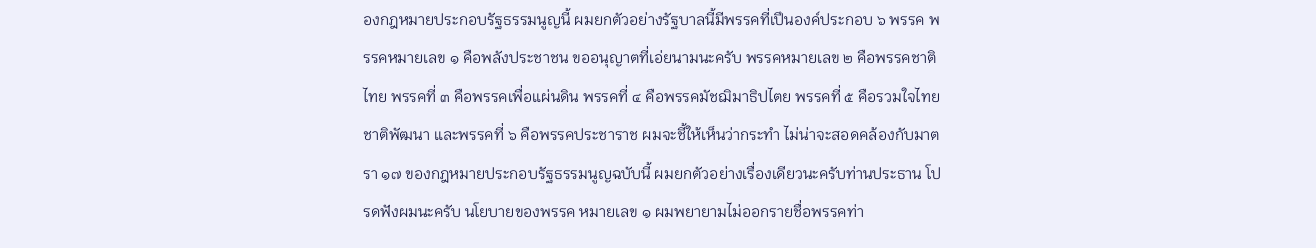องกฎหมายประกอบรัฐธรรมนูญนี้ ผมยกตัวอย่างรัฐบาลนี้มีพรรคที่เปึนองค์ประกอบ ๖ พรรค พรรคหมายเลข ๑ คือพลังประชาชน ขออนุญาตที่เอ่ยนามนะครับ พรรคหมายเลข ๒ คือพรรคชาติไทย พรรคที่ ๓ คือพรรคเพื่อแผ่นดิน พรรคที่ ๔ คือพรรคมัชฌิมาธิปไตย พรรคที่ ๕ คือรวมใจไทยชาติพัฒนา และพรรคที่ ๖ คือพรรคประชาราช ผมจะชี้ให้เห็นว่ากระทํา ไม่น่าจะสอดคล้องกับมาตรา ๑๗ ของกฎหมายประกอบรัฐธรรมนูญฉบับนี้ ผมยกตัวอย่างเรื่องเดียวนะครับท่านประธาน โปรดฟังผมนะครับ นโยบายของพรรค หมายเลข ๑ ผมพยายามไม่ออกรายชื่อพรรคท่า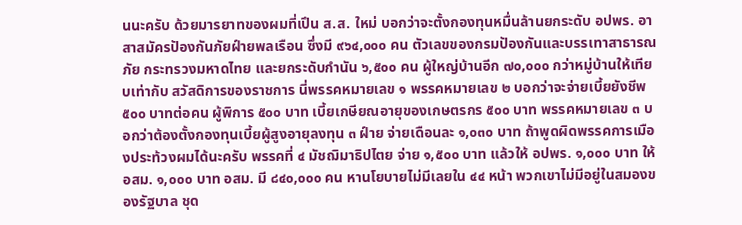นนะครับ ด้วยมารยาทของผมที่เปึน ส.ส. ใหม่ บอกว่าจะตั้งกองทุนหมื่นล้านยกระดับ อปพร. อาสาสมัครปัองกันภัยฝ์ายพลเรือน ซึ่งมี ๙๖๔,๐๐๐ คน ตัวเลขของกรมปัองกันและบรรเทาสาธารณภัย กระทรวงมหาดไทย และยกระดับกํานัน ๖,๕๐๐ คน ผู้ใหญ่บ้านอีก ๗๐,๐๐๐ กว่าหมู่บ้านให้เทียบเท่ากับ สวัสดิการของราชการ นี่พรรคหมายเลข ๑ พรรคหมายเลข ๒ บอกว่าจะจ่ายเบี้ยยังชีพ ๕๐๐ บาทต่อคน ผู้พิการ ๕๐๐ บาท เบี้ยเกษียณอายุของเกษตรกร ๕๐๐ บาท พรรคหมายเลข ๓ บอกว่าต้องตั้งกองทุนเบี้ยผู้สูงอายุลงทุน ๓ ฝ์าย จ่ายเดือนละ ๑,๐๓๐ บาท ถ้าพูดผิดพรรคการเมืองประท้วงผมได้นะครับ พรรคที่ ๔ มัชฌิมาธิปไตย จ่าย ๑,๕๐๐ บาท แล้วให้ อปพร. ๑,๐๐๐ บาท ให้ อสม. ๑,๐๐๐ บาท อสม. มี ๘๔๐,๐๐๐ คน หานโยบายไม่มีเลยใน ๔๔ หน้า พวกเขาไม่มีอยู่ในสมองของรัฐบาล ชุด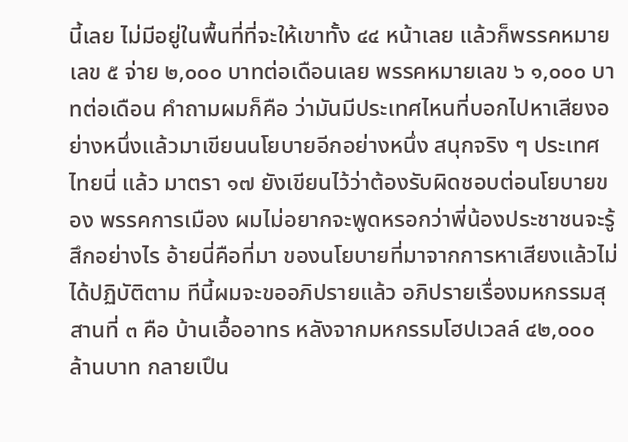นี้เลย ไม่มีอยู่ในพื้นที่ที่จะให้เขาทั้ง ๔๔ หน้าเลย แล้วก็พรรคหมายเลข ๕ จ่าย ๒,๐๐๐ บาทต่อเดือนเลย พรรคหมายเลข ๖ ๑,๐๐๐ บาทต่อเดือน คําถามผมก็คือ ว่ามันมีประเทศไหนที่บอกไปหาเสียงอย่างหนึ่งแล้วมาเขียนนโยบายอีกอย่างหนึ่ง สนุกจริง ๆ ประเทศไทยนี่ แล้ว มาตรา ๑๗ ยังเขียนไว้ว่าต้องรับผิดชอบต่อนโยบายของ พรรคการเมือง ผมไม่อยากจะพูดหรอกว่าพี่น้องประชาชนจะรู้สึกอย่างไร อ้ายนี่คือที่มา ของนโยบายที่มาจากการหาเสียงแล้วไม่ได้ปฏิบัติตาม ทีนี้ผมจะขออภิปรายแล้ว อภิปรายเรื่องมหกรรมสุสานที่ ๓ คือ บ้านเอื้ออาทร หลังจากมหกรรมโฮปเวลล์ ๔๒,๐๐๐ ล้านบาท กลายเปึน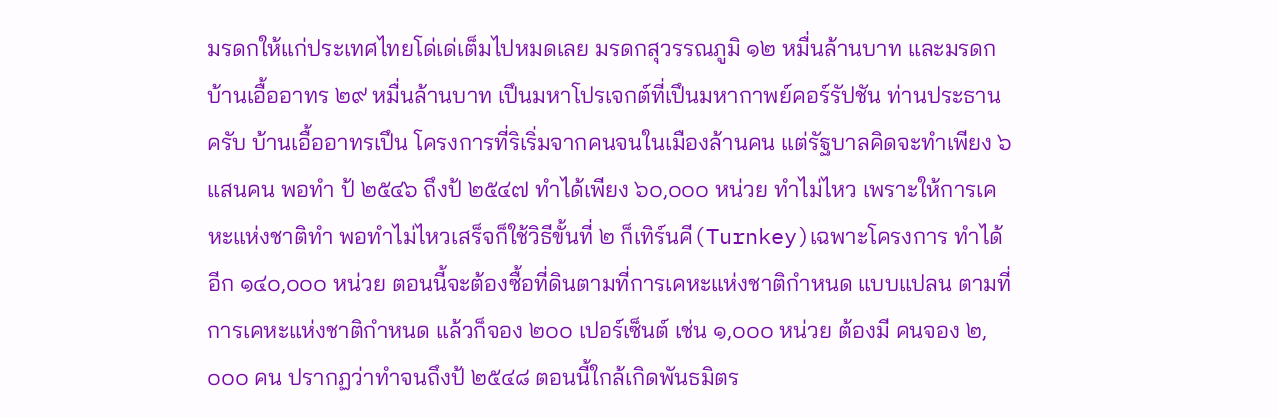มรดกให้แก่ประเทศไทยโด่เด่เต็มไปหมดเลย มรดกสุวรรณภูมิ ๑๒ หมื่นล้านบาท และมรดกบ้านเอื้ออาทร ๒๙ หมื่นล้านบาท เปึนมหาโปรเจกต์ที่เปึนมหากาพย์คอร์รัปชัน ท่านประธานครับ บ้านเอื้ออาทรเปึน โครงการที่ริเริ่มจากคนจนในเมืองล้านคน แต่รัฐบาลคิดจะทําเพียง ๖ แสนคน พอทํา ป้ ๒๕๔๖ ถึงป้ ๒๕๔๗ ทําได้เพียง ๖๐,๐๐๐ หน่วย ทําไม่ไหว เพราะให้การเคหะแห่งชาติทํา พอทําไม่ไหวเสร็จก็ใช้วิธีขั้นที่ ๒ ก็เทิร์นคี(Turnkey)เฉพาะโครงการ ทําได้อีก ๑๔๐,๐๐๐ หน่วย ตอนนี้จะต้องซื้อที่ดินตามที่การเคหะแห่งชาติกําหนด แบบแปลน ตามที่การเคหะแห่งชาติกําหนด แล้วก็จอง ๒๐๐ เปอร์เซ็นต์ เช่น ๑,๐๐๐ หน่วย ต้องมี คนจอง ๒,๐๐๐ คน ปรากฏว่าทําจนถึงป้ ๒๕๔๘ ตอนนี้ใกล้เกิดพันธมิตร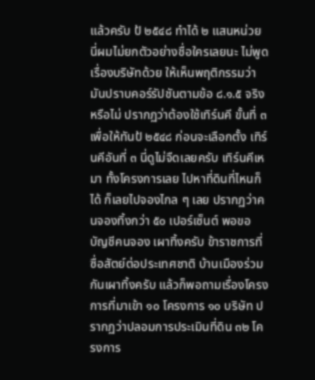แล้วครับ ป้ ๒๕๔๘ ทําได้ ๒ แสนหน่วย นี่ผมไม่ยกตัวอย่างชื่อใครเลยนะ ไม่พูดเรื่องบริษัทด้วย ให้เห็นพฤติกรรมว่ามันปราบคอร์รัปชันตามข้อ ๘.๑.๕ จริงหรือไม่ ปรากฏว่าต้องใช้เทิร์นคี ขั้นที่ ๓ เพื่อให้ทันป้ ๒๕๔๘ ก่อนจะเลือกตั้ง เทิร์นคีอันที่ ๓ นี่ดูไม่จืดเลยครับ เทิร์นคีเหมา ทั้งโครงการเลย ไปหาที่ดินที่ไหนก็ได้ ก็เลยไปจองไกล ๆ เลย ปรากฏว่าคนจองทิ้งกว่า ๕๐ เปอร์เซ็นต์ พอขอบัญชีคนจอง เผาทิ้งครับ ข้าราชการที่ซื่อสัตย์ต่อประเทศชาติ บ้านเมืองร่วมกันเผาทิ้งครับ แล้วก็พอถามเรื่องโครงการที่มาเข้า ๑๐ โครงการ ๑๐ บริษัท ปรากฏว่าปลอมการประเมินที่ดิน ๓๒ โครงการ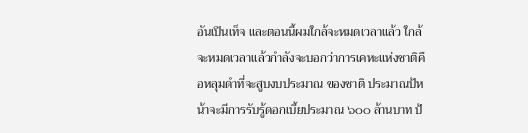อันเปึนเท็จ และตอนนี้ผมใกล้จะหมดเวลาแล้ว ใกล้จะหมดเวลาแล้วกําลังจะบอกว่าการเคหะแห่งชาติคือหลุมดําที่จะสูบงบประมาณ ของชาติ ประมาณป้หน้าจะมีการรับรู้ดอกเบี้ยประมาณ ๖๐๐ ล้านบาท ป้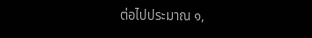ต่อไปประมาณ ๑,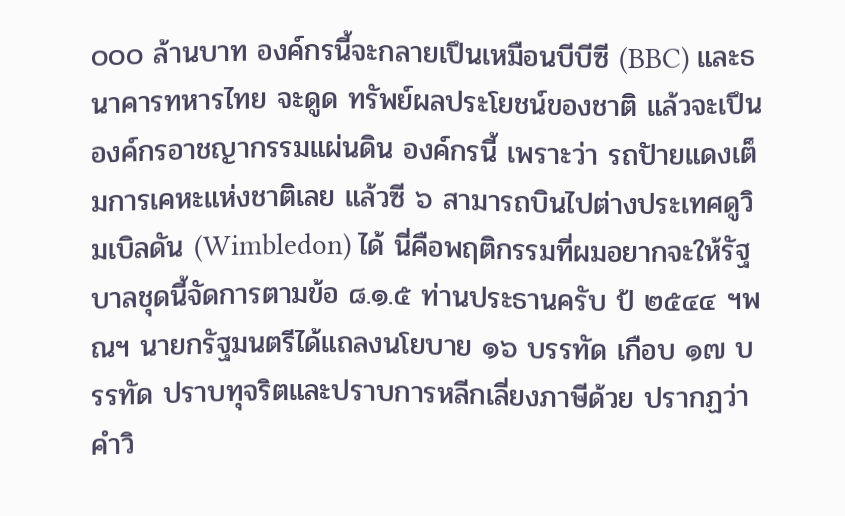๐๐๐ ล้านบาท องค์กรนี้จะกลายเปึนเหมือนบีบีซี (BBC) และธนาคารทหารไทย จะดูด ทรัพย์ผลประโยชน์ของชาติ แล้วจะเปึนองค์กรอาชญากรรมแผ่นดิน องค์กรนี้ เพราะว่า รถปัายแดงเต็มการเคหะแห่งชาติเลย แล้วซี ๖ สามารถบินไปต่างประเทศดูวิมเบิลดัน (Wimbledon) ได้ นี่คือพฤติกรรมที่ผมอยากจะให้รัฐบาลชุดนี้จัดการตามข้อ ๘.๑.๕ ท่านประธานครับ ป้ ๒๕๔๔ ฯพณฯ นายกรัฐมนตรีได้แถลงนโยบาย ๑๖ บรรทัด เกือบ ๑๗ บรรทัด ปราบทุจริตและปราบการหลีกเลี่ยงภาษีด้วย ปรากฏว่าคําวิ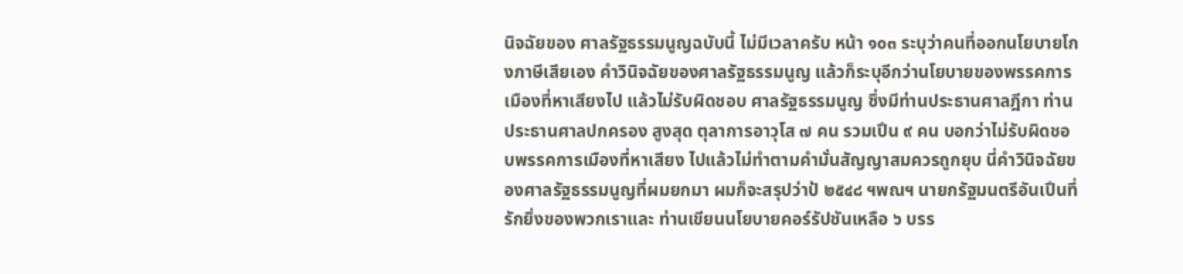นิจฉัยของ ศาลรัฐธรรมนูญฉบับนี้ ไม่มีเวลาครับ หน้า ๑๐๓ ระบุว่าคนที่ออกนโยบายโกงภาษีเสียเอง คําวินิจฉัยของศาลรัฐธรรมนูญ แล้วก็ระบุอีกว่านโยบายของพรรคการเมืองที่หาเสียงไป แล้วไม่รับผิดชอบ ศาลรัฐธรรมนูญ ซึ่งมีท่านประธานศาลฎีกา ท่านประธานศาลปกครอง สูงสุด ตุลาการอาวุโส ๗ คน รวมเปึน ๙ คน บอกว่าไม่รับผิดชอบพรรคการเมืองที่หาเสียง ไปแล้วไม่ทําตามคํามั่นสัญญาสมควรถูกยุบ นี่คําวินิจฉัยของศาลรัฐธรรมนูญที่ผมยกมา ผมก็จะสรุปว่าป้ ๒๕๔๘ ฯพณฯ นายกรัฐมนตรีอันเปึนที่รักยิ่งของพวกเราและ ท่านเขียนนโยบายคอร์รัปชันเหลือ ๖ บรร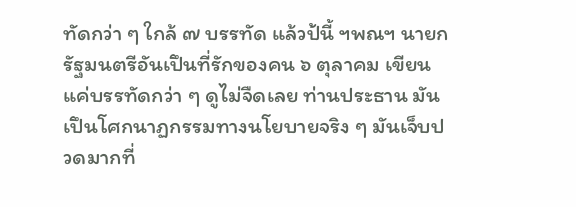ทัดกว่า ๆ ใกล้ ๗ บรรทัด แล้วป้นี้ ฯพณฯ นายกรัฐมนตรีอันเปึนที่รักของคน ๖ ตุลาคม เขียนแค่บรรทัดกว่า ๆ ดูไม่จืดเลย ท่านประธาน มันเปึนโศกนาฏกรรมทางนโยบายจริง ๆ มันเจ็บปวดมากที่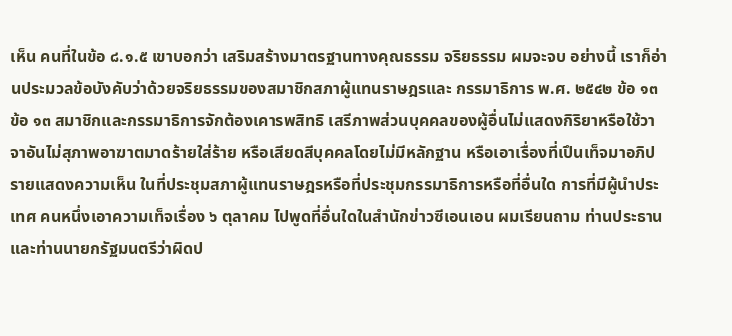เห็น คนที่ในข้อ ๘.๑.๕ เขาบอกว่า เสริมสร้างมาตรฐานทางคุณธรรม จริยธรรม ผมจะจบ อย่างนี้ เราก็อ่านประมวลข้อบังคับว่าด้วยจริยธรรมของสมาชิกสภาผู้แทนราษฎรและ กรรมาธิการ พ.ศ. ๒๕๔๒ ข้อ ๑๓ ข้อ ๑๓ สมาชิกและกรรมาธิการจักต้องเคารพสิทธิ เสรีภาพส่วนบุคคลของผู้อื่นไม่แสดงกิริยาหรือใช้วาจาอันไม่สุภาพอาฆาตมาดร้ายใส่ร้าย หรือเสียดสีบุคคลโดยไม่มีหลักฐาน หรือเอาเรื่องที่เปึนเท็จมาอภิปรายแสดงความเห็น ในที่ประชุมสภาผู้แทนราษฎรหรือที่ประชุมกรรมาธิการหรือที่อื่นใด การที่มีผู้นําประเทศ คนหนึ่งเอาความเท็จเรื่อง ๖ ตุลาคม ไปพูดที่อื่นใดในสํานักข่าวซีเอนเอน ผมเรียนถาม ท่านประธานและท่านนายกรัฐมนตรีว่าผิดป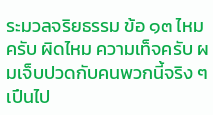ระมวลจริยธรรม ข้อ ๑๓ ไหมครับ ผิดไหม ความเท็จครับ ผมเจ็บปวดกับคนพวกนี้จริง ๆ เปึนไป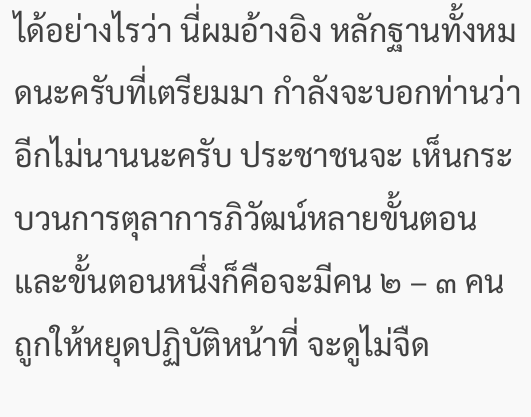ได้อย่างไรว่า นี่ผมอ้างอิง หลักฐานทั้งหมดนะครับที่เตรียมมา กําลังจะบอกท่านว่าอีกไม่นานนะครับ ประชาชนจะ เห็นกระบวนการตุลาการภิวัฒน์หลายขั้นตอน และขั้นตอนหนึ่งก็คือจะมีคน ๒ – ๓ คน ถูกให้หยุดปฏิบัติหน้าที่ จะดูไม่จืด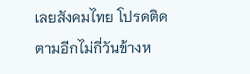เลยสังคมไทย โปรดติดตามอีกไม่กี่วันข้างห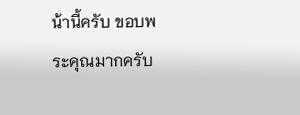น้านี้ครับ ขอบพระคุณมากครับ